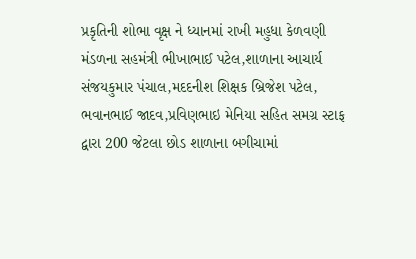પ્રકૃતિની શોભા વૃક્ષ ને ધ્યાનમાં રાખી મહુધા કેળવણી મંડળના સહમંત્રી ભીખાભાઈ પટેલ,શાળાના આચાર્ય સંજયકુમાર પંચાલ,મદદનીશ શિક્ષક બ્રિજેશ પટેલ, ભવાનભાઈ જાદવ,પ્રવિણભાઇ મેનિયા સહિત સમગ્ર સ્ટાફ દ્વારા 200 જેટલા છોડ શાળાના બગીચામાં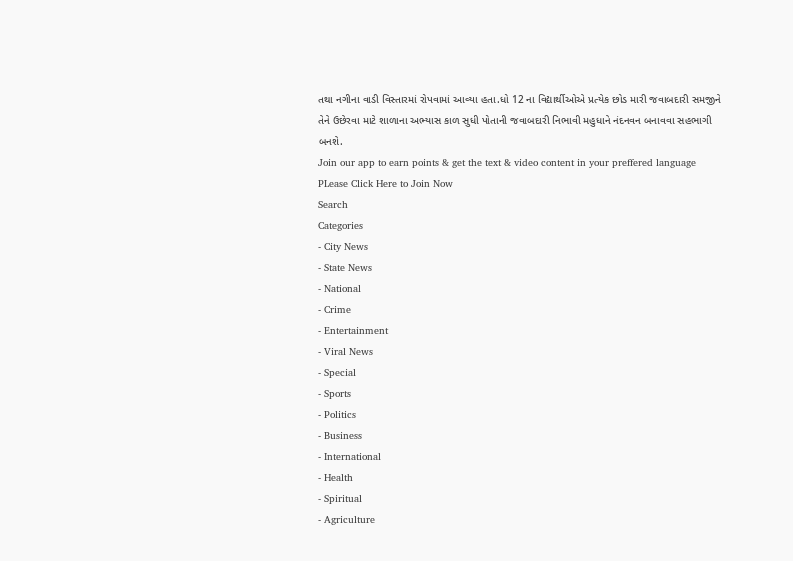તથા નગીના વાડી વિસ્તારમાં રોપવામાં આવ્યા હતા.ધો 12 ના વિદ્યાર્થીઓએ પ્રત્યેક છોડ મારી જવાબદારી સમજીને તેને ઉછેરવા માટે શાળાના અભ્યાસ કાળ સુધી પોતાની જવાબદારી નિભાવી મહુધાને નંદનવન બનાવવા સહભાગી બનશે.
Join our app to earn points & get the text & video content in your preffered language
PLease Click Here to Join Now
Search
Categories
- City News
- State News
- National
- Crime
- Entertainment
- Viral News
- Special
- Sports
- Politics
- Business
- International
- Health
- Spiritual
- Agriculture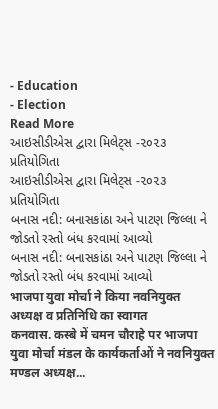- Education
- Election
Read More
આઇસીડીએસ દ્વારા મિલેટ્સ -૨૦૨૩ પ્રતિયોગિતા
આઇસીડીએસ દ્વારા મિલેટ્સ -૨૦૨૩ પ્રતિયોગિતા
બનાસ નદી: બનાસકાંઠા અને પાટણ જિલ્લા ને જોડતો રસ્તો બંધ કરવામાં આવ્યો
બનાસ નદી: બનાસકાંઠા અને પાટણ જિલ્લા ને જોડતો રસ્તો બંધ કરવામાં આવ્યો
भाजपा युवा मोर्चा ने किया नवनियुक्त अध्यक्ष व प्रतिनिधि का स्वागत
कनवास. कस्बे में चमन चौराहे पर भाजपा युवा मोर्चा मंडल के कार्यकर्ताओं ने नवनियुक्त मण्डल अध्यक्ष...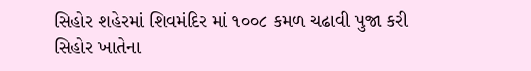સિહોર શહેરમાં શિવમંદિર માં ૧૦૦૮ કમળ ચઢાવી પુજા કરી
સિહોર ખાતેના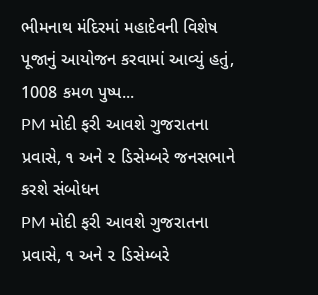ભીમનાથ મંદિરમાં મહાદેવની વિશેષ પૂજાનું આયોજન કરવામાં આવ્યું હતું, 1008 કમળ પુષ્પ...
PM મોદી ફરી આવશે ગુજરાતના પ્રવાસે, ૧ અને ૨ ડિસેમ્બરે જનસભાને કરશે સંબોધન
PM મોદી ફરી આવશે ગુજરાતના પ્રવાસે, ૧ અને ૨ ડિસેમ્બરે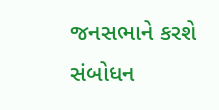જનસભાને કરશે સંબોધન